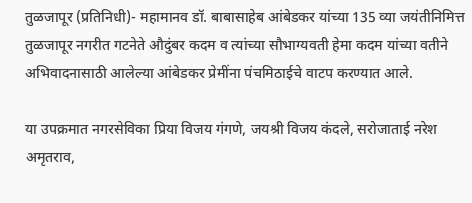तुळजापूर (प्रतिनिधी)- महामानव डॉ. बाबासाहेब आंबेडकर यांच्या 135 व्या जयंतीनिमित्त तुळजापूर नगरीत गटनेते औदुंबर कदम व त्यांच्या सौभाग्यवती हेमा कदम यांच्या वतीने अभिवादनासाठी आलेल्या आंबेडकर प्रेमींना पंचमिठाईचे वाटप करण्यात आले.

या उपक्रमात नगरसेविका प्रिया विजय गंगणे, जयश्री विजय कंदले, सरोजाताई नरेश अमृतराव,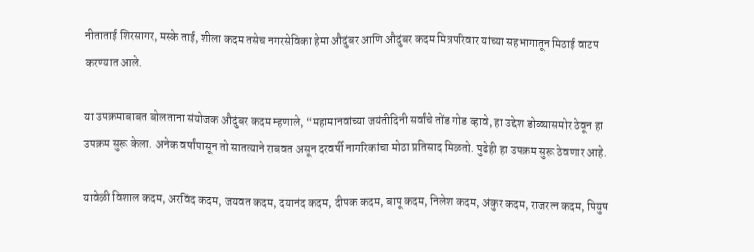नीताताई शिरसागर, मस्के ताई, शीला कदम तसेच नगरसेविका हेमा औदुंबर आणि औदुंबर कदम मित्रपरिवार यांच्या सहभागातून मिठाई वाटप करण्यात आले.

या उपक्रमाबाबत बोलताना संयोजक औदुंबर कदम म्हणाले, “महामानवांच्या जयंतीदिनी सर्वांचे तोंड गोड व्हावे, हा उद्देश डोळ्यासमोर ठेवून हा उपक्रम सुरू केला. अनेक वर्षांपासून तो सातत्याने राबवत असून दरवर्षी नागरिकांचा मोठा प्रतिसाद मिळतो. पुढेही हा उपक्रम सुरू ठेवणार आहे.

यावेळी विशाल कदम, अरविंद कदम, जयवत कदम, दयानंद कदम, दीपक कदम, बापू कदम, निलेश कदम, अंकुर कदम, राजरत्न कदम, पियुष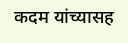कदम यांच्यासह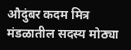औदुंबर कदम मित्र मंडळातील सदस्य मोठ्या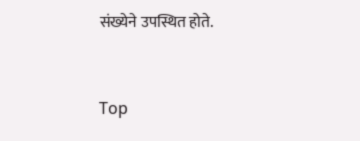संख्येने उपस्थित होते.


Top